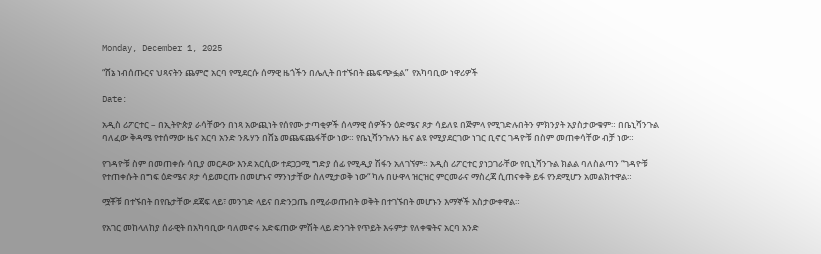Monday, December 1, 2025

“ሸኔ ነብሰጡርና ህጻናትን ጨምሮ አርባ የሚደርሱ ሰማዊ ዜጎችን በሌሊት በተኙበት ጨፍጭፏል”  የአካባቢው ነዋሪዎች

Date:

አዲስ ሪፖርተር – በኢትዮጵያ ራሳቸውን በነጻ አውጪነት የሰየሙ ታጣቂዎች ሰላማዊ ሰዎችን ዕድሜና ጾታ ሳይለዩ በጅምላ የሚገድሉበትን ምክንያት አያስታውቁም። በቤኒሻንጉል ባለፈው ቅዳሜ የተሰማው ዜና አርባ አንድ ንጹሃን በሸኔ መጨፍጨፋቸው ነው። የቤኒሻንጉሉን ዜና ልዩ የሚያደርገው ነገር ቢኖር ገዳዮቹ በስም መጠቀሳቸው ብቻ ነው።

የገዳዮቹ ስም በመጠቀሱ ሳቢያ መርዶው እንደ አርሲው ተደጋጋሚ ግድያ ሰፊ የሚዲያ ሽፋን አለገኘም። አዲስ ሪፖርተር ያነጋገራቸው የቢኒሻንጉል ክልል ባለስልጣን “ገዳዮቹ የተጠቀሱት በግፍ ዕድሜና ጾታ ሳይመርጡ በመሆኑና ማንነታቸው ስለሚታወቅ ነው“ ካሉ በሁዋላ ዝርዝር ምርመራና ማስረጃ ሲጠናቀቅ ይፋ የንደሚሆን አመልክተዋል።

ሟቾቹ በተኙበት በየቤታቸው ደጃፍ ላይ፣ መንገድ ላይና በድንጋጤ በሚራወጡበት ወቅት በተገኙበት መሆኑን እማኞች አስታውቀዋል።

የአገር መከላለከያ ሰራዊት በአካባቢው ባለመኖሩ አድፍጠው ምሽት ላይ ድንገት የጥይት እሩምታ የለቀቁትና አርባ አንድ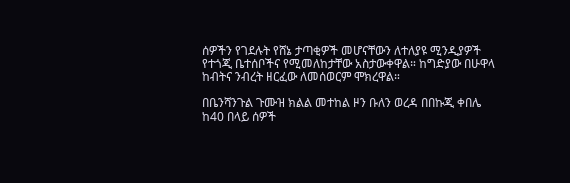ሰዎችን የገደሉት የሸኔ ታጣቂዎች መሆናቸውን ለተለያዩ ሚንዲያዎች የተጎጂ ቤተሰቦችና የሚመለከታቸው አስታውቀዋል። ከግድያው በሁዋላ ከብትና ንብረት ዘርፈው ለመሰወርም ሞክረዋል።

በቤንሻንጉል ጉሙዝ ክልል መተከል ዞን ቡለን ወረዳ በበኩጂ ቀበሌ ከ40 በላይ ሰዎች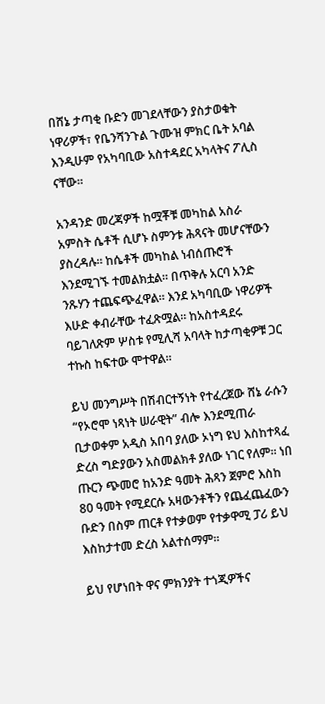በሸኔ ታጣቂ ቡድን መገደላቸውን ያስታወቁት ነዋሪዎች፣ የቤንሻንጉል ጉሙዝ ምክር ቤት አባል እንዲሁም የአካባቢው አስተዳደር አካላትና ፖሊስ ናቸው።

አንዳንድ መረጃዎች ከሟቾቹ መካከል አስራ አምስት ሴቶች ሲሆኑ ስምንቱ ሕጻናት መሆናቸውን ያስረዳሉ። ከሴቶች መካከል ነብሰጡሮች እንደሚገኙ ተመልክቷል። በጥቅሉ አርባ አንድ ንጹሃን ተጨፍጭፈዋል። እንደ አካባቢው ነዋሪዎች እሁድ ቀብራቸው ተፈጽሟል። ከአስተዳደሩ ባይገለጽም ሦስቱ የሚሊሻ አባላት ከታጣቂዎቹ ጋር ተኩስ ከፍተው ሞተዋል።

ይህ መንግሥት በሽብርተኝነት የተፈረጀው ሸኔ ራሱን “የኦሮሞ ነጻነት ሠራዊት” ብሎ እንደሚጠራ ቢታወቀም አዲስ አበባ ያለው ኦነግ ዩህ እስከተጻፈ ድረስ ግድያውን አስመልክቶ ያለው ነገር የለም። ነበ ጡርን ጭመሮ ከአንድ ዓመት ሕጻን ጀምሮ እስከ 80 ዓመት የሚደርሱ አዛውንቶችን የጨፈጨፈውን ቡድን በስም ጠርቶ የተቃወም የተቃዋሚ ፓሪ ይህ እስከታተመ ድረስ አልተሰማም።

ይህ የሆነበት ዋና ምክንያት ተጎጂዎችና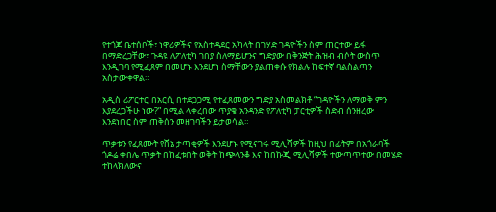የተጎጆ ቤተሰቦች፣ ነዋሪዎችና የአስተዳደር አካላት በገሃድ ገዳዮችን ስም ጠርተው ይፋ በማድረጋቸው፣ ጉዳዩ ለፖለቲካ ገበያ ስለማይሆንና ግድያው በቅንጅት ሕዝብ ብሶት ውስጥ እንዲገባ የሚፈጸም በመሆኑ እንደሆነ ስማቸውን ያልጠቀሱ የክልሉ ከፍተኛ ባልስልጣን አስታውቀዋል።

አዲስ ሪፖርተር በአርሲ በተደጋጋሚ የተፈጸመውን ግድያ አስመልክቶ “ገዳዮችን ለማወቅ ምን እያደረጋችሁ ነው?” በሚል ላቀረበው ጥያቄ አንዳንድ የፖለቲካ ፓርቲዎች ስድብ ሰንዘረው እንደነበር ስም ጠቅሰን መዘገባችን ይታወሳል።

ጥቃቱን የፈጸሙት የሸኔ ታጣቂዎች እንደሆኑ የሚናገሩ ሚሊሻዎች ከዚህ በፊትም በአጎራባች ጎዶሬ ቀበሌ ጥቃት በከፈቱበት ወቅት ከጭላንቆ እና ከበኩጂ ሚሊሻዎች ተውጣጥተው በመሄድ ተከላክለውና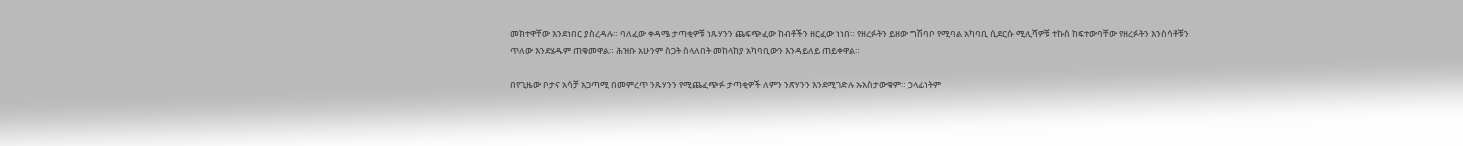መክተዋቸው እንደነበር ያስረዳሉ። ባለፈው ቀዳሜ ታጣቂዎቹ ነጹሃንን ጨፍጭፈው ከብቶችን ዘርፈው ነነበ። የዘረፉትን ይዘው ግሽባቦ የሚባል አካባቢ ሲደርሱ ሚሊሻዎቹ ተኩስ ከፍተውባቸው የዘረፉትን እንስሳቶቹን ጥለው እንደሄዱም ጠቁመዋል። ሕዝቡ አሁንም ስጋት ስላለበት መከላከያ አካባቢውን እንዳይለይ ጠይቀዋል።

በየጊዜው ቦታና አሳቻ አጋጣሚ በመምረጥ ንጹሃንን የሚጨፈጭፉ ታጣቂዎች ለምን ንጽሃንን እንደሚገድሉ ኡአስታውቁም። ኃላፊነትም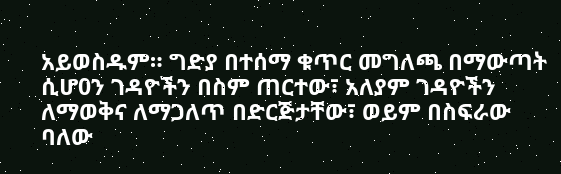አይወስዱም። ግድያ በተሰማ ቁጥር መግለጫ በማውጣት ሲሆ0ን ገዳዮችን በስም ጠርተው፣ አለያም ገዳዮችን ለማወቅና ለማጋለጥ በድርጅታቸው፣ ወይም በስፍራው ባለው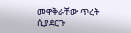መዋቅራቸው ጥረት ሲያደርጉ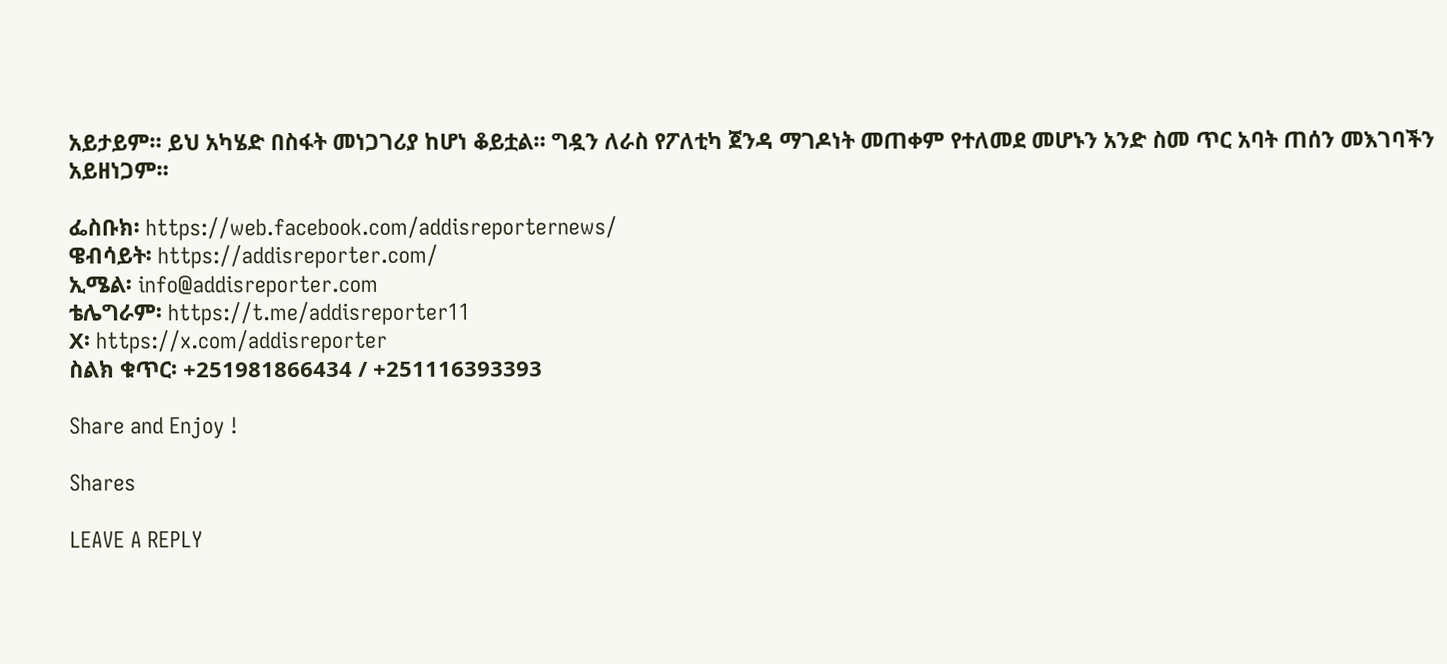አይታይም። ይህ አካሄድ በስፋት መነጋገሪያ ከሆነ ቆይቷል። ግዷን ለራስ የፖለቲካ ጀንዳ ማገዶነት መጠቀም የተለመደ መሆኑን አንድ ስመ ጥር አባት ጠሰን መእገባችን አይዘነጋም።

ፌስቡክ፡ https://web.facebook.com/addisreporternews/
ዌብሳይት፡ https://addisreporter.com/
ኢሜል፡ info@addisreporter.com
ቴሌግራም፡ https://t.me/addisreporter11
X፡ https://x.com/addisreporter
ስልክ ቁጥር፡ +251981866434 / +251116393393

Share and Enjoy !

Shares

LEAVE A REPLY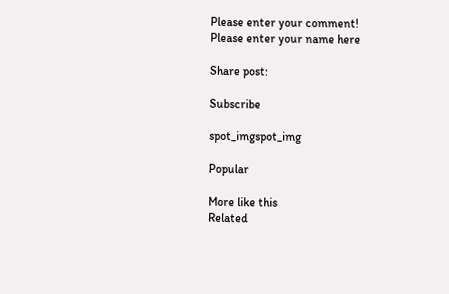Please enter your comment!
Please enter your name here

Share post:

Subscribe

spot_imgspot_img

Popular

More like this
Related